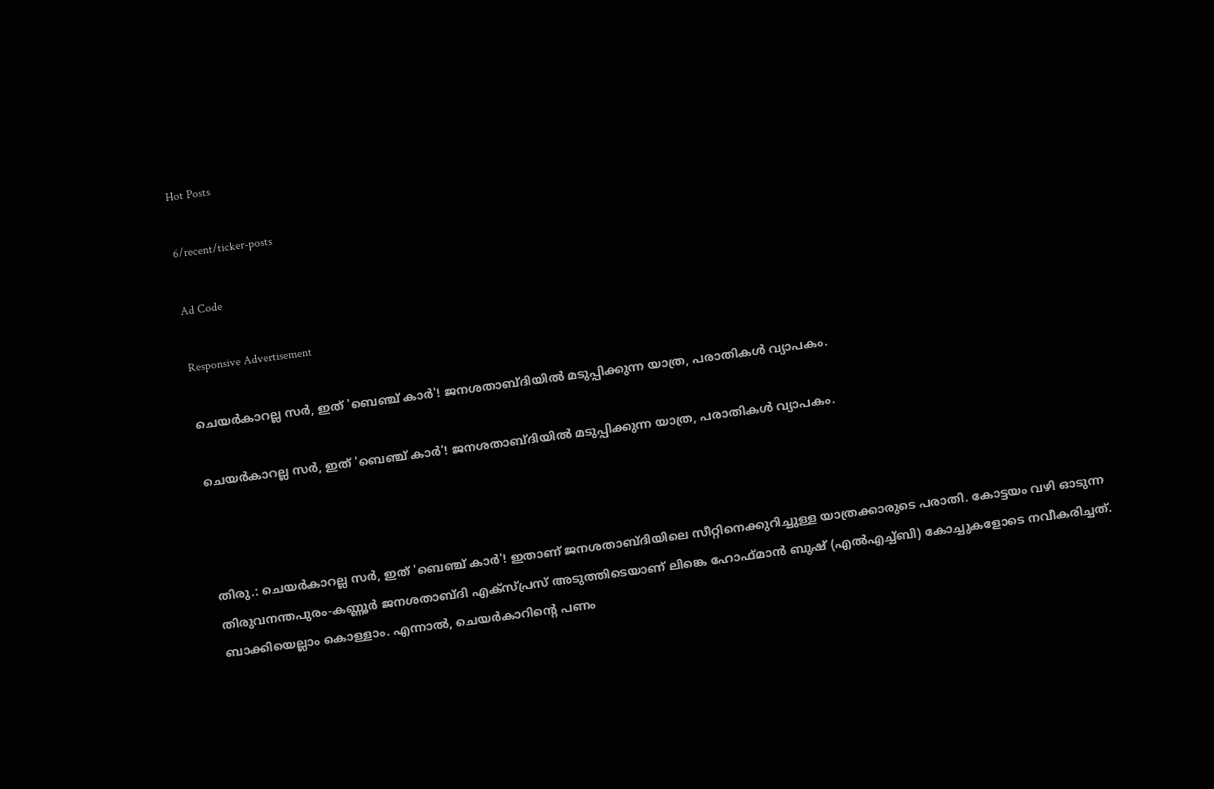Hot Posts

6/recent/ticker-posts

Ad Code

Responsive Advertisement

ചെയർകാറല്ല സർ, ഇത് 'ബെഞ്ച് കാർ'! ജനശതാബ്ദിയില്‍ മടുപ്പിക്കുന്ന യാത്ര, പരാതികള്‍ വ്യാപകം.

ചെയർകാറല്ല സർ, ഇത് 'ബെഞ്ച് കാർ'! ജനശതാബ്ദിയില്‍ മടുപ്പിക്കുന്ന യാത്ര, പരാതികള്‍ വ്യാപകം.



തിരു.: ചെയർകാറല്ല സർ, ഇത് 'ബെഞ്ച് കാർ'! ഇതാണ് ജനശതാബ്ദിയിലെ സീറ്റിനെക്കുറിച്ചുള്ള യാത്രക്കാരുടെ പരാതി. കോട്ടയം വഴി ഓടുന്ന തിരുവനന്തപുരം-കണ്ണൂർ ജനശതാബ്ദി എക്‌സ്പ്രസ് അടുത്തിടെയാണ് ലിങ്കെ ഹോഫ്മാൻ ബുഷ് (എൽഎച്ച്ബി) കോച്ചുകളോടെ നവീകരിച്ചത്. ബാക്കിയെല്ലാം കൊള്ളാം. എന്നാൽ, ചെയർകാറിൻ്റെ പണം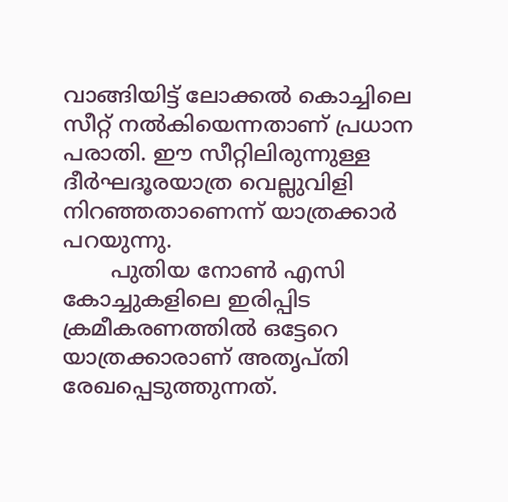വാങ്ങിയിട്ട് ലോക്കൽ കൊച്ചിലെ സീറ്റ് നൽകിയെന്നതാണ് പ്രധാന പരാതി. ഈ സീറ്റിലിരുന്നുള്ള ദീർഘദൂരയാത്ര വെല്ലുവിളി നിറഞ്ഞതാണെന്ന് യാത്രക്കാര്‍ പറയുന്നു.
       പുതിയ നോണ്‍ എസി കോച്ചുകളിലെ ഇരിപ്പിട ക്രമീകരണത്തിൽ ഒട്ടേറെ യാത്രക്കാരാണ് അതൃപ്തി രേഖപ്പെടുത്തുന്നത്.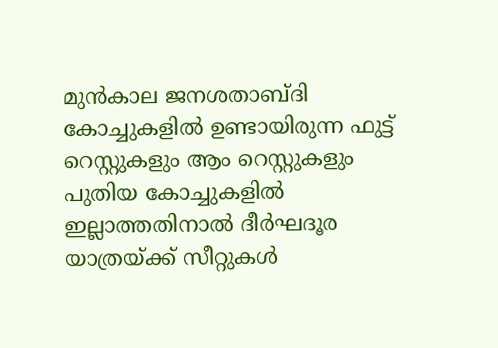മുൻകാല ജനശതാബ്ദി കോച്ചുകളിൽ ഉണ്ടായിരുന്ന ഫുട്ട് റെസ്റ്റുകളും ആം റെസ്റ്റുകളും പുതിയ കോച്ചുകളിൽ ഇല്ലാത്തതിനാൽ ദീർഘദൂര യാത്രയ്ക്ക് സീറ്റുകൾ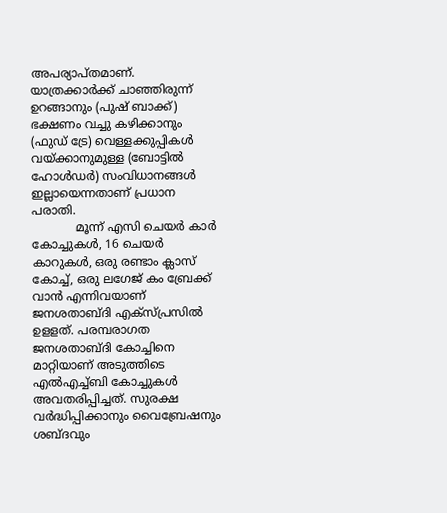അപര്യാപ്തമാണ്. യാത്രക്കാർക്ക് ചാഞ്ഞിരുന്ന് ഉറങ്ങാനും (പുഷ് ബാക്ക്) ഭക്ഷണം വച്ചു കഴിക്കാനും (ഫുഡ് ട്രേ) വെള്ളക്കുപ്പികൾ വയ്ക്കാനുമുള്ള (ബോട്ടിൽ ഹോൾഡർ) സംവിധാനങ്ങൾ ഇല്ലായെന്നതാണ് പ്രധാന പരാതി.
            മൂന്ന് എസി ചെയർ കാർ കോച്ചുകൾ, 16 ചെയർ കാറുകൾ, ഒരു രണ്ടാം ക്ലാസ് കോച്ച്, ഒരു ലഗേജ് കം ബ്രേക്ക് വാൻ എന്നിവയാണ് ജനശതാബ്ദി എക്‌സ്പ്രസില്‍ ഉളളത്. പരമ്പരാഗത ജനശതാബ്ദി കോച്ചിനെ മാറ്റിയാണ് അടുത്തിടെ എൽഎച്ച്ബി കോച്ചുകൾ അവതരിപ്പിച്ചത്. സുരക്ഷ വർദ്ധിപ്പിക്കാനും വൈബ്രേഷനും ശബ്ദവും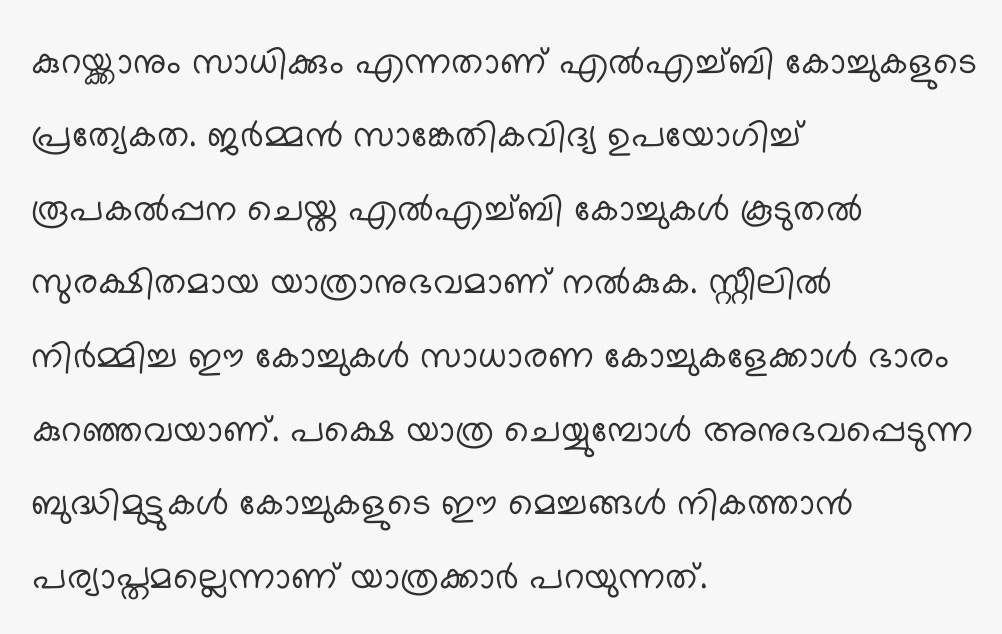കുറയ്ക്കാനും സാധിക്കും എന്നതാണ് എൽഎച്ച്ബി കോച്ചുകളുടെ പ്രത്യേകത. ജർമ്മൻ സാങ്കേതികവിദ്യ ഉപയോഗിച്ച് രൂപകൽപ്പന ചെയ്ത എല്‍എച്ച്ബി കോച്ചുകൾ കൂടുതൽ സുരക്ഷിതമായ യാത്രാനുഭവമാണ് നൽകുക. സ്റ്റീലിൽ നിർമ്മിച്ച ഈ കോച്ചുകൾ സാധാരണ കോച്ചുകളേക്കാൾ ഭാരം കുറഞ്ഞവയാണ്. പക്ഷെ യാത്ര ചെയ്യുമ്പോള്‍ അനുഭവപ്പെടുന്ന ബുദ്ധിമുട്ടുകൾ കോച്ചുകളുടെ ഈ മെച്ചങ്ങള്‍ നികത്താന്‍ പര്യാപ്തമല്ലെന്നാണ് യാത്രക്കാർ പറയുന്നത്.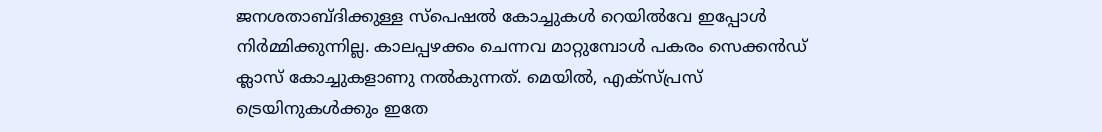ജനശതാബ്ദിക്കുള്ള സ്പെഷൽ കോച്ചുകൾ റെയിൽവേ ഇപ്പോൾ നിർമ്മിക്കുന്നില്ല. കാലപ്പഴക്കം ചെന്നവ മാറ്റുമ്പോൾ പകരം സെക്കൻഡ് ക്ലാസ് കോച്ചുകളാണു നൽകുന്നത്. മെയിൽ, എക്സ്പ്രസ് ട്രെയിനുകൾക്കും ഇതേ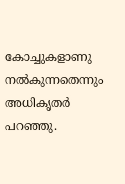കോച്ചുകളാണു നൽകുന്നതെന്നും അധികൃതർ പറഞ്ഞു.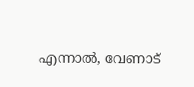എന്നാൽ, വേണാട്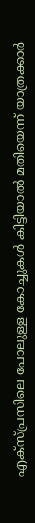എക്സ്പ്രസിലെ പോലുള്ള കോച്ചുകൾ കിട്ടിയാൽ മതിയെന്ന് യാത്രക്കാർ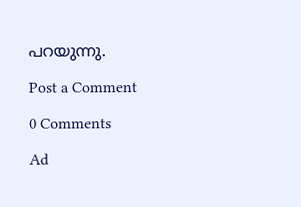പറയുന്നു.

Post a Comment

0 Comments

Ad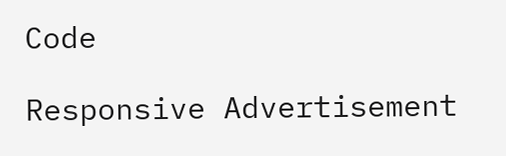Code

Responsive Advertisement